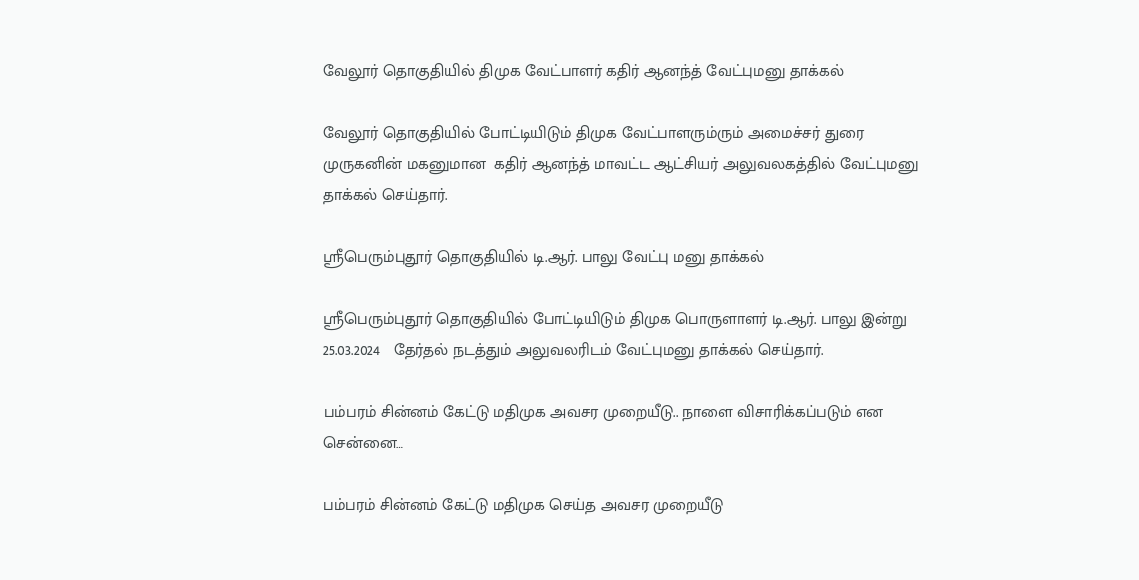வேலூர் தொகுதியில் திமுக வேட்பாளர் கதிர் ஆனந்த் வேட்புமனு தாக்கல்

வேலூர் தொகுதியில் போட்டியிடும் திமுக வேட்பாளரும்ரும் அமைச்சர் துரை முருகனின் மகனுமான  கதிர் ஆனந்த் மாவட்ட ஆட்சியர் அலுவலகத்தில் வேட்புமனு தாக்கல் செய்தார்.

ஸ்ரீபெரும்புதூர் தொகுதியில் டி.ஆர். பாலு வேட்பு மனு தாக்கல்

ஸ்ரீபெரும்புதூர் தொகுதியில் போட்டியிடும் திமுக பொருளாளர் டி.ஆர். பாலு இன்று 25.03.2024   தேர்தல் நடத்தும் அலுவலரிடம் வேட்புமனு தாக்கல் செய்தார்.

பம்பரம் சின்னம் கேட்டு மதிமுக அவசர முறையீடு.. நாளை விசாரிக்கப்படும் என சென்னை…

பம்பரம் சின்னம் கேட்டு மதிமுக செய்த அவசர முறையீடு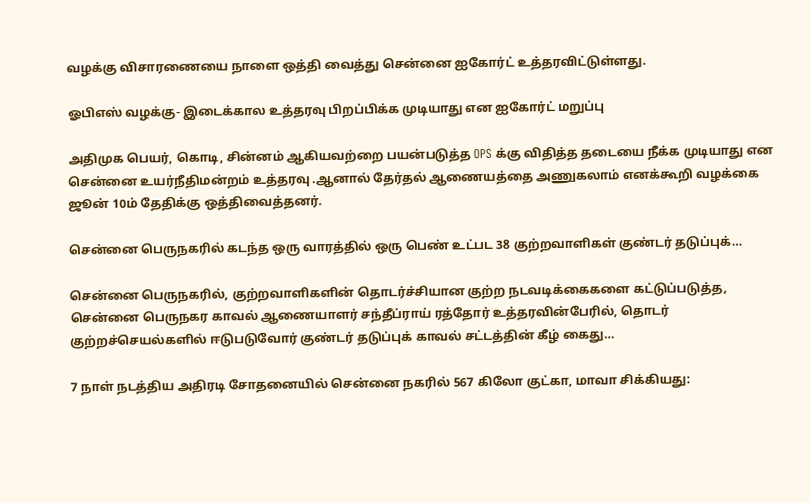வழக்கு விசாரணையை நாளை ஒத்தி வைத்து சென்னை ஐகோர்ட் உத்தரவிட்டுள்ளது.

ஓபிஎஸ் வழக்கு- இடைக்கால உத்தரவு பிறப்பிக்க முடியாது என ஐகோர்ட் மறுப்பு

அதிமுக பெயர், கொடி, சின்னம் ஆகியவற்றை பயன்படுத்த OPS க்கு விதித்த தடையை நீக்க முடியாது என சென்னை உயர்நீதிமன்றம் உத்தரவு .ஆனால் தேர்தல் ஆணையத்தை அணுகலாம் எனக்கூறி வழக்கை ஜூன் 10ம் தேதிக்கு ஒத்திவைத்தனர்.

சென்னை பெருநகரில் கடந்த ஒரு வாரத்தில் ஒரு பெண் உட்பட 38 குற்றவாளிகள் குண்டர் தடுப்புக்…

சென்னை பெருநகரில், குற்றவாளிகளின் தொடர்ச்சியான குற்ற நடவடிக்கைகளை கட்டுப்படுத்த, சென்னை பெருநகர காவல் ஆணையாளர் சந்தீப்ராய் ரத்தோர் உத்தரவின்பேரில், தொடர் குற்றச்செயல்களில் ஈடுபடுவோர் குண்டர் தடுப்புக் காவல் சட்டத்தின் கீழ் கைது…

7 நாள் நடத்திய அதிரடி சோதனையில் சென்னை நகரில் 567 கிலோ குட்கா, மாவா சிக்கியது: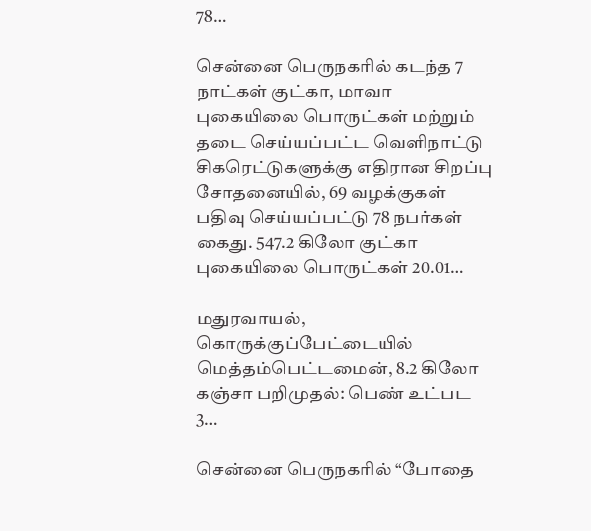78…

சென்னை பெருநகரில் கடந்த 7 நாட்கள் குட்கா, மாவா புகையிலை பொருட்கள் மற்றும் தடை செய்யப்பட்ட வெளிநாட்டு சிகரெட்டுகளுக்கு எதிரான சிறப்பு சோதனையில், 69 வழக்குகள் பதிவு செய்யப்பட்டு 78 நபர்கள் கைது. 547.2 கிலோ குட்கா புகையிலை பொருட்கள் 20.01…

மதுரவாயல், கொருக்குப்பேட்டையில் மெத்தம்பெட்டமைன், 8.2 கிலோ கஞ்சா பறிமுதல்: பெண் உட்பட 3…

சென்னை பெருநகரில் “போதை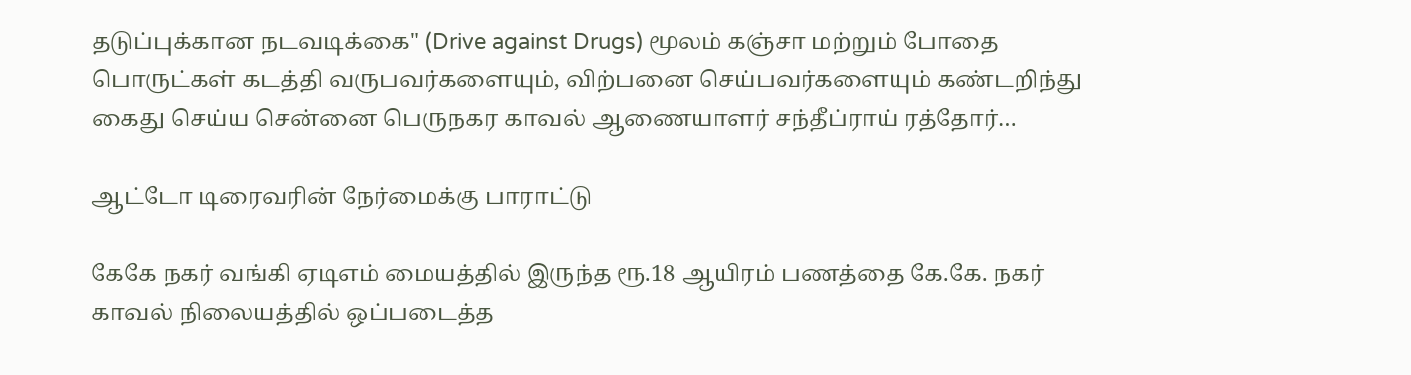தடுப்புக்கான நடவடிக்கை" (Drive against Drugs) மூலம் கஞ்சா மற்றும் போதை பொருட்கள் கடத்தி வருபவர்களையும், விற்பனை செய்பவர்களையும் கண்டறிந்து கைது செய்ய சென்னை பெருநகர காவல் ஆணையாளர் சந்தீப்ராய் ரத்தோர்…

ஆட்டோ டிரைவரின் நேர்மைக்கு பாராட்டு

கேகே நகர் வங்கி ஏடிஎம் மையத்தில் இருந்த ரூ.18 ஆயிரம் பணத்தை கே.கே. நகர் காவல் நிலையத்தில் ஒப்படைத்த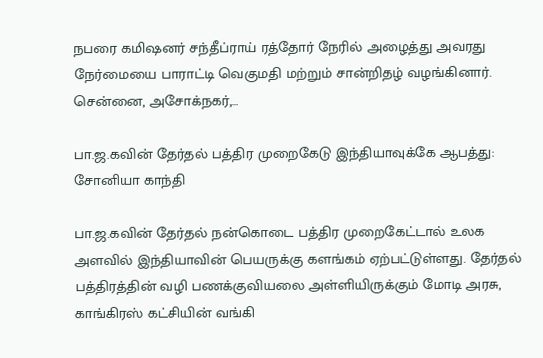நபரை கமிஷனர் சந்தீப்ராய் ரத்தோர் நேரில் அழைத்து அவரது நேர்மையை பாராட்டி வெகுமதி மற்றும் சான்றிதழ் வழங்கினார். சென்னை, அசோக்நகர்,…

பா.ஜ.கவின் தேர்தல் பத்திர முறைகேடு இந்தியாவுக்கே ஆபத்து: சோனியா காந்தி

பா.ஜ.கவின் தேர்தல் நன்கொடை பத்திர முறைகேட்டால் உலக அளவில் இந்தியாவின் பெயருக்கு களங்கம் ஏற்பட்டுள்ளது. தேர்தல் பத்திரத்தின் வழி பணக்குவியலை அள்ளியிருக்கும் மோடி அரசு, காங்கிரஸ் கட்சியின் வங்கி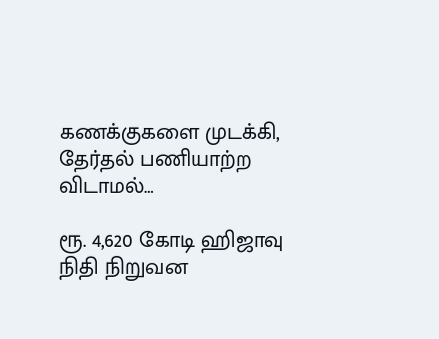கணக்குகளை முடக்கி, தேர்தல் பணியாற்ற விடாமல்…

ரூ. 4,620 கோடி ஹிஜாவு நிதி நிறுவன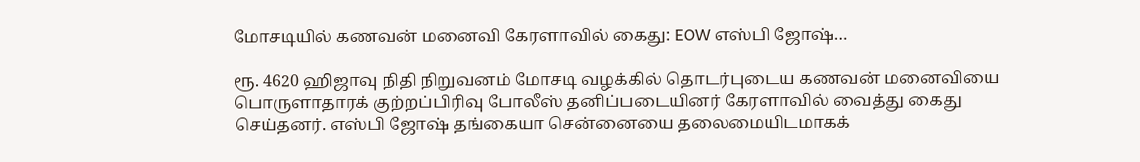மோசடியில் கணவன் மனைவி கேரளாவில் கைது: EOW எஸ்பி ஜோஷ்…

ரூ. 4620 ஹிஜாவு நிதி நிறுவனம் மோசடி வழக்கில் தொடர்புடைய கணவன் மனைவியை பொருளாதாரக் குற்றப்பிரிவு போலீஸ் தனிப்படையினர் கேரளாவில் வைத்து கைது செய்தனர். எஸ்பி ஜோஷ் தங்கையா சென்னையை தலைமையிடமாகக்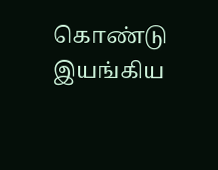கொண்டு இயங்கிய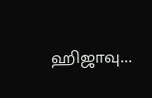ஹிஜாவு…